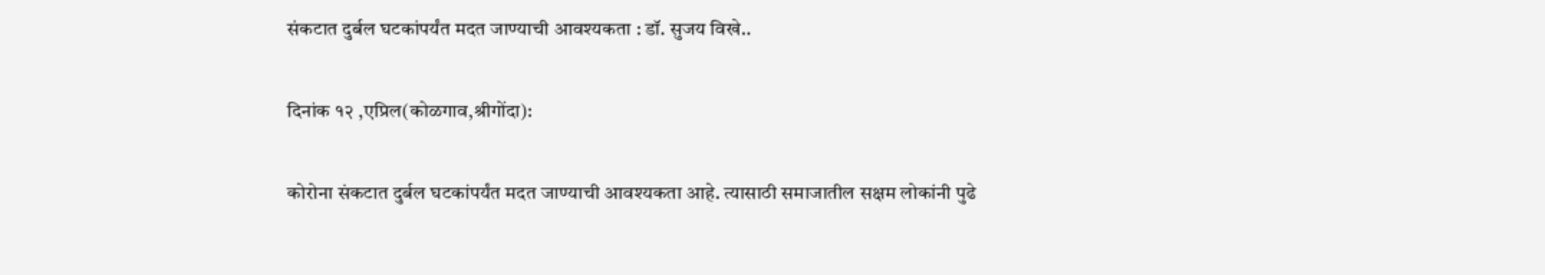संकटात दुर्बल घटकांपर्यंत मदत जाण्याची आवश्यकता : डॉ. सुजय विखे..

दिनांक १२ ,एप्रिल(कोळगाव,श्रीगोंदा):

कोरोना संकटात दुर्बल घटकांपर्यंत मदत जाण्याची आवश्यकता आहे. त्यासाठी समाजातील सक्षम लोकांनी पुढे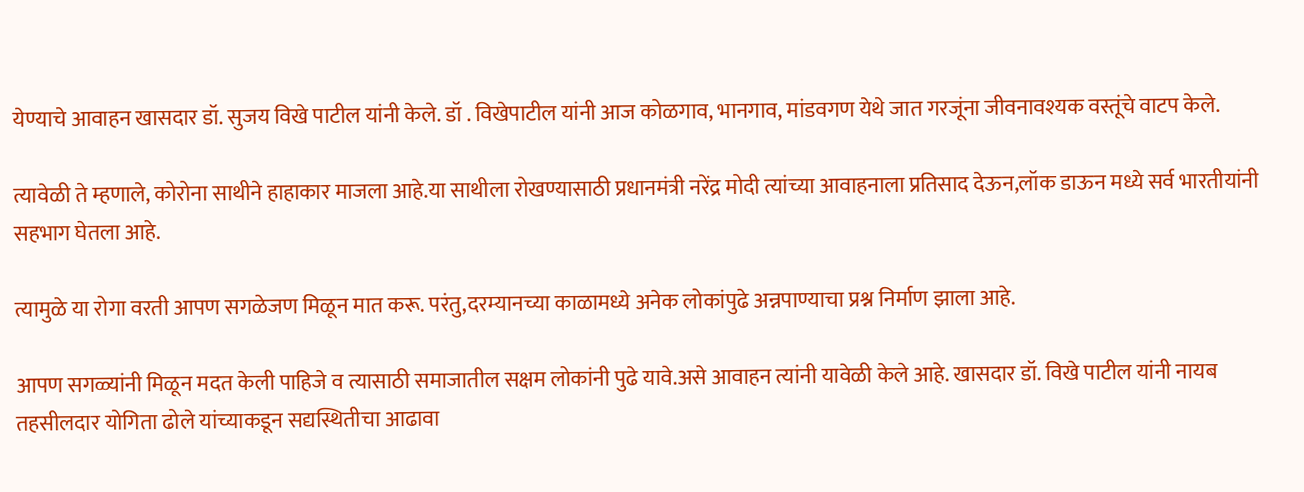येण्याचे आवाहन खासदार डॉ. सुजय विखे पाटील यांनी केले. डॉ . विखेपाटील यांनी आज कोळगाव, भानगाव, मांडवगण येथे जात गरजूंना जीवनावश्यक वस्तूंचे वाटप केले.

त्यावेळी ते म्हणाले, कोरोना साथीने हाहाकार माजला आहे.या साथीला रोखण्यासाठी प्रधानमंत्री नरेंद्र मोदी त्यांच्या आवाहनाला प्रतिसाद देऊन,लॉक डाऊन मध्ये सर्व भारतीयांनी सहभाग घेतला आहे.

त्यामुळे या रोगा वरती आपण सगळेजण मिळून मात करू. परंतु,दरम्यानच्या काळामध्ये अनेक लोकांपुढे अन्नपाण्याचा प्रश्न निर्माण झाला आहे.

आपण सगळ्यांनी मिळून मदत केली पाहिजे व त्यासाठी समाजातील सक्षम लोकांनी पुढे यावे.असे आवाहन त्यांनी यावेळी केले आहे. खासदार डॉ. विखे पाटील यांनी नायब तहसीलदार योगिता ढोले यांच्याकडून सद्यस्थितीचा आढावा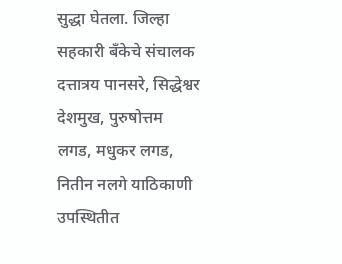सुद्धा घेतला. जिल्हा सहकारी बँकेचे संचालक दत्तात्रय पानसरे, सिद्धेश्वर देशमुख, पुरुषोत्तम लगड, मधुकर लगड, नितीन नलगे याठिकाणी उपस्थितीत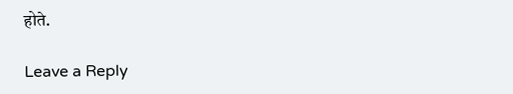होते.

Leave a Reply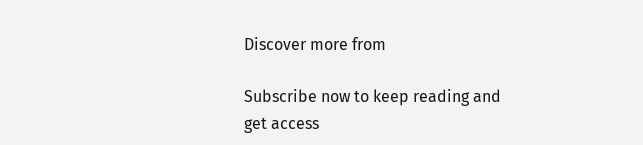Discover more from

Subscribe now to keep reading and get access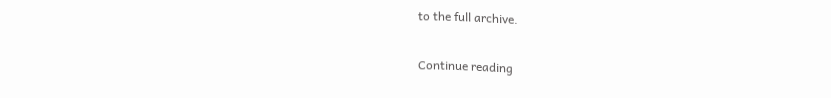to the full archive.

Continue reading